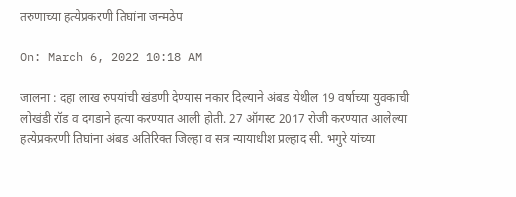तरुणाच्या हत्येप्रकरणी तिघांना जन्मठेप

On: March 6, 2022 10:18 AM

जालना : दहा लाख रुपयांची खंडणी देण्यास नकार दिल्याने अंबड येथील 19 वर्षाच्या युवकाची लोखंडी रॉड व दगडाने हत्या करण्यात आली होती. 27 ऑगस्ट 2017 रोजी करण्यात आलेल्या हत्येप्रकरणी तिघांना अंबड अतिरिक्त जिल्हा व सत्र न्यायाधीश प्रल्हाद सी. भगुरे यांच्या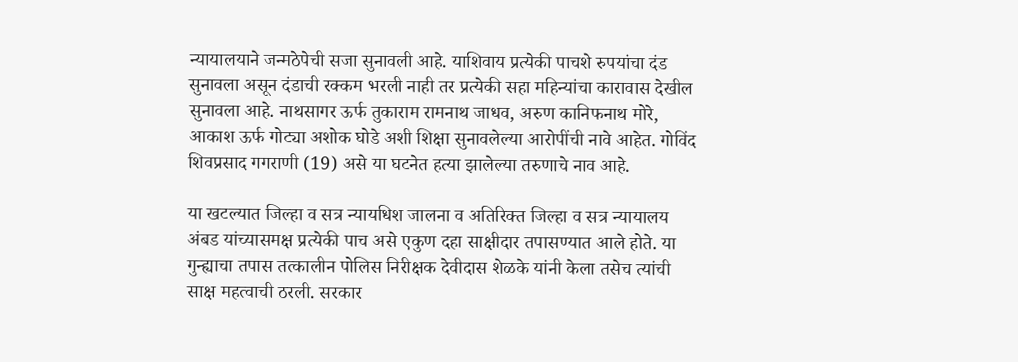न्यायालयाने जन्मठेपेची सजा सुनावली आहे. याशिवाय प्रत्येकी पाचशे रुपयांचा दंड सुनावला असून दंडाची रक्कम भरली नाही तर प्रत्येकी सहा महिन्यांचा कारावास देखील सुनावला आहे. नाथसागर ऊर्फ तुकाराम रामनाथ जाधव, अरुण कानिफनाथ मोरे, आकाश ऊर्फ गोट्या अशोक घोडे अशी शिक्षा सुनावलेल्या आरोपींची नावे आहेत. गोविंद शिवप्रसाद गगराणी (19) असे या घटनेत हत्या झालेल्या तरुणाचे नाव आहे.

या खटल्यात जिल्हा व सत्र न्यायधिश जालना व अतिरिक्त जिल्हा व सत्र न्यायालय अंबड यांच्यासमक्ष प्रत्येकी पाच असे एकुण दहा साक्षीदार तपासण्यात आले होते. या गुन्ह्याचा तपास तत्कालीन पोलिस निरीक्षक देवीदास शेळके यांनी केला तसेच त्यांची साक्ष महत्वाची ठरली. सरकार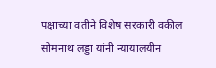पक्षाच्या वतीने विशेष सरकारी वकील सोमनाथ लड्डा यांनी न्यायालयीन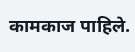कामकाज पाहिले.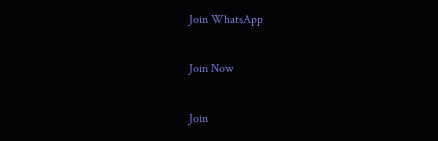Join WhatsApp

Join Now

Join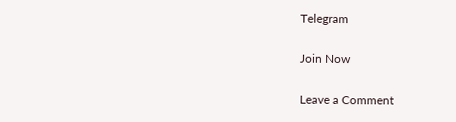Telegram

Join Now

Leave a Comment